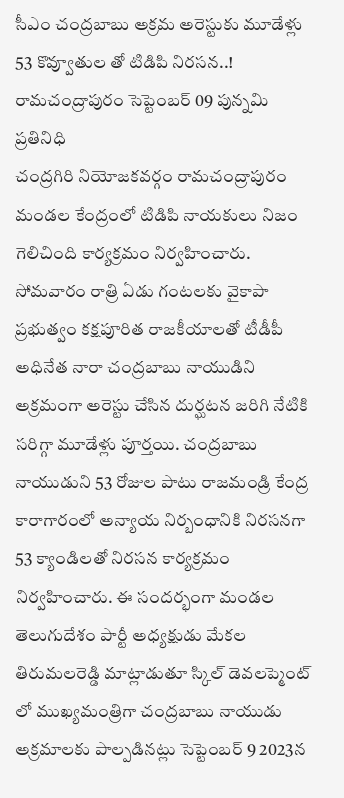సీఎం చంద్రబాబు అక్రమ అరెస్టుకు మూడేళ్లు
53 కొవ్వూతుల తో టిడిపి నిరసన..!
రామచంద్రాపురం సెప్టెంబర్ 09 పున్నమి ప్రతినిధి
చంద్రగిరి నియోజకవర్గం రామచంద్రాపురం మండల కేంద్రంలో టిడిపి నాయకులు నిజం గెలిచింది కార్యక్రమం నిర్వహించారు. సోమవారం రాత్రి ఏడు గంటలకు వైకాపా ప్రభుత్వం కక్షపూరిత రాజకీయాలతో టీడీపీ అధినేత నారా చంద్రబాబు నాయుడిని అక్రమంగా అరెస్టు చేసిన దుర్ఘటన జరిగి నేటికి సరిగ్గా మూడేళ్లు పూర్తయి. చంద్రబాబు నాయుడుని 53 రోజుల పాటు రాజమండ్రి కేంద్ర కారాగారంలో అన్యాయ నిర్బంధానికి నిరసనగా 53 క్యాండిలతో నిరసన కార్యక్రమం నిర్వహించారు. ఈ సందర్భంగా మండల తెలుగుదేశం పార్టీ అధ్యక్షుడు మేకల తిరుమలరెడ్డి మాట్లాడుతూ స్కిల్ డెవలప్మెంట్ లో ముఖ్యమంత్రిగా చంద్రబాబు నాయుడు అక్రమాలకు పాల్పడినట్లు సెప్టెంబర్ 9 2023న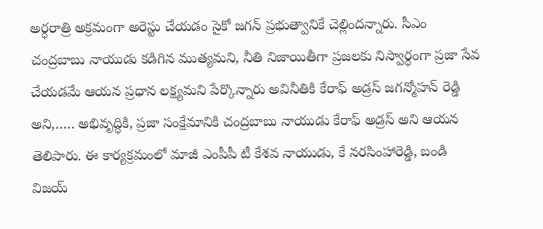అర్ధరాత్రి అక్రమంగా అరెస్టు చేయడం సైకో జగన్ ప్రభుత్వానికే చెల్లిందన్నారు. సీఎం చంద్రబాబు నాయుడు కడిగిన ముత్యమని, నీతి నిజాయితీగా ప్రజలకు నిస్వార్ధంగా ప్రజా సేవ చేయడమే ఆయన ప్రధాన లక్ష్యమని పేర్కొన్నారు అవినీతికి కేరాఫ్ అడ్రస్ జగన్మోహన్ రెడ్డి అని,….. అభివృద్ధికి, ప్రజా సంక్షేమానికి చంద్రబాబు నాయుడు కేరాఫ్ అడ్రస్ అని ఆయన తెలిపారు. ఈ కార్యక్రమంలో మాజీ ఎంపీపీ టీ కేశవ నాయుడు, కే నరసింహారెడ్డి, బండి విజయ్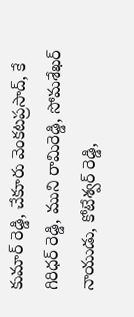కుమార్ రెడ్డి, చేకూరు వెంకటప్రసాద్, కే గిరిధర్ రెడ్డి, ముని రామిరెడ్డి, సోమశేఖర్ నాయుడు, కోటేశ్వర్ రెడ్డి,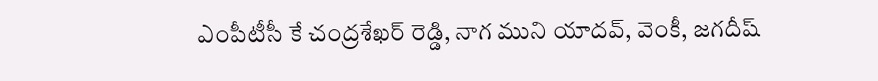ఎంపీటీసీ కే చంద్రశేఖర్ రెడ్డి, నాగ ముని యాదవ్, వెంకీ, జగదీష్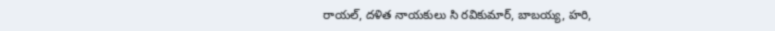రాయల్, దళిత నాయకులు సి రవికుమార్, బాబయ్య, హరి,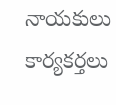నాయకులు కార్యకర్తలు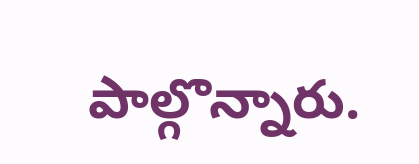పాల్గొన్నారు.